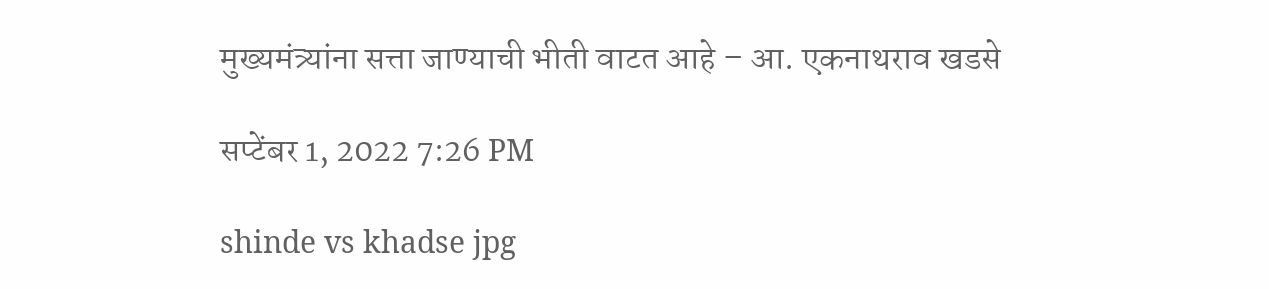मुख्यमंत्र्यांना सत्ता जाण्याची भीती वाटत आहे – आ. एकनाथराव खडसे

सप्टेंबर 1, 2022 7:26 PM

shinde vs khadse jpg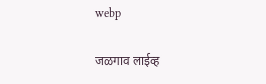webp

जळगाव लाईव्ह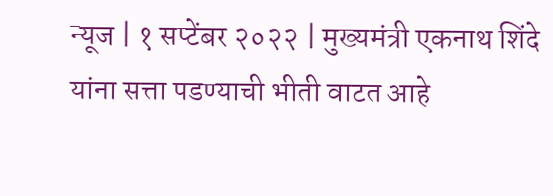न्यूज | १ सप्टेंबर २०२२ | मुख्यमंत्री एकनाथ शिंदे यांना सत्ता पडण्याची भीती वाटत आहे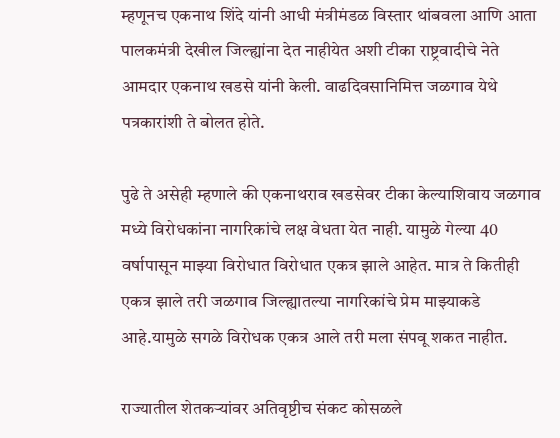म्हणूनच एकनाथ शिंदे यांनी आधी मंत्रीमंडळ विस्तार थांबवला आणि आता पालकमंत्री देखील जिल्ह्यांना देत नाहीयेत अशी टीका राष्ट्रवादीचे नेते आमदार एकनाथ खडसे यांनी केली. वाढदिवसानिमित्त जळगाव येथे पत्रकारांशी ते बोलत होते.

पुढे ते असेही म्हणाले की एकनाथराव खडसेवर टीका केल्याशिवाय जळगाव मध्ये विरोधकांना नागरिकांचे लक्ष वेधता येत नाही. यामुळे गेल्या 40 वर्षापासून माझ्या विरोधात विरोधात एकत्र झाले आहेत. मात्र ते कितीही एकत्र झाले तरी जळगाव जिल्ह्यातल्या नागरिकांचे प्रेम माझ्याकडे आहे.यामुळे सगळे विरोधक एकत्र आले तरी मला संपवू शकत नाहीत.

राज्यातील शेतकऱ्यांवर अतिवृष्टीच संकट कोसळले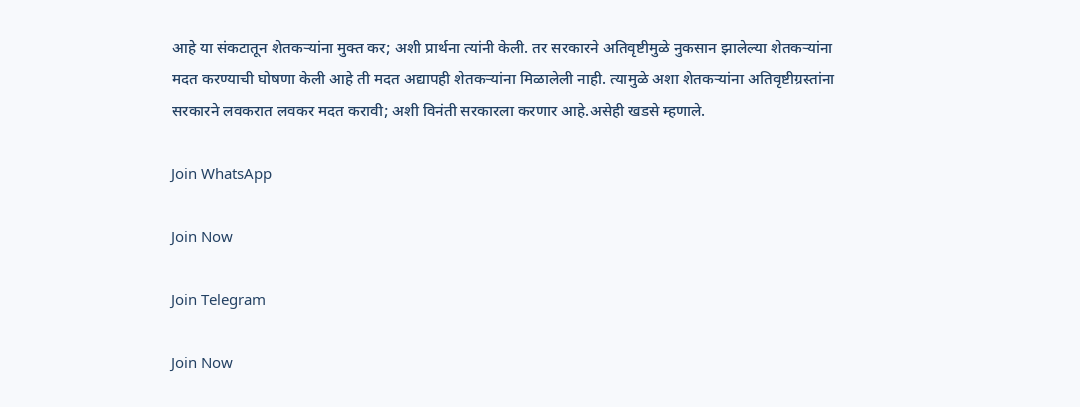आहे या संकटातून शेतकऱ्यांना मुक्त कर; अशी प्रार्थना त्‍यांनी केली. तर सरकारने अतिवृष्टीमुळे नुकसान झालेल्या शेतकऱ्यांना मदत करण्याची घोषणा केली आहे ती मदत अद्यापही शेतकऱ्यांना मिळालेली नाही. त्यामुळे अशा शेतकऱ्यांना अतिवृष्टीग्रस्तांना सरकारने लवकरात लवकर मदत करावी; अशी विनंती सरकारला करणार आहे.असेही खडसे म्हणाले.

Join WhatsApp

Join Now

Join Telegram

Join Now